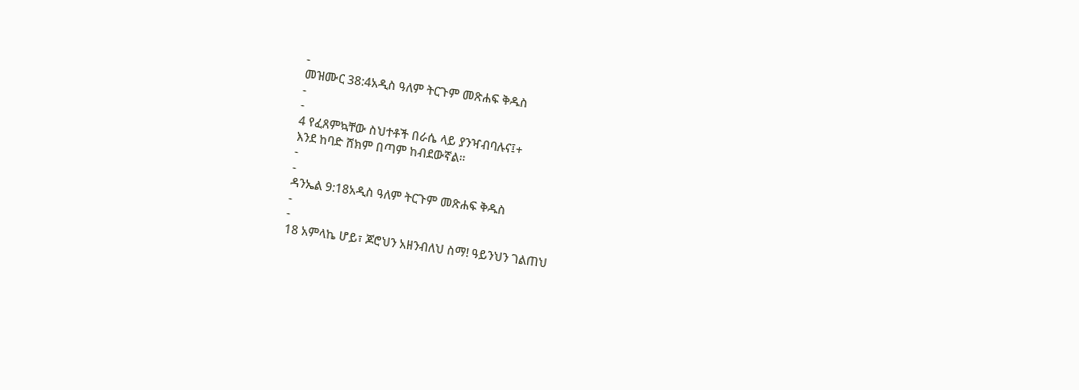-
መዝሙር 38:4አዲስ ዓለም ትርጉም መጽሐፍ ቅዱስ
-
-
4 የፈጸምኳቸው ስህተቶች በራሴ ላይ ያንዣብባሉና፤+
እንደ ከባድ ሸክም በጣም ከብደውኛል።
-
-
ዳንኤል 9:18አዲስ ዓለም ትርጉም መጽሐፍ ቅዱስ
-
-
18 አምላኬ ሆይ፣ ጆሮህን አዘንብለህ ስማ! ዓይንህን ገልጠህ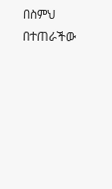በስምህ በተጠራችው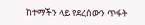ከተማችን ላይ የደረሰውን ጥፋት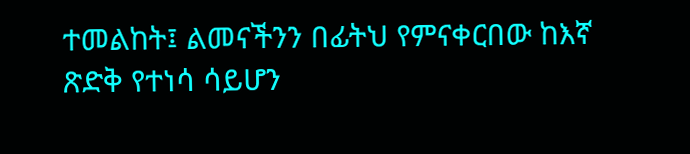ተመልከት፤ ልመናችንን በፊትህ የምናቀርበው ከእኛ ጽድቅ የተነሳ ሳይሆን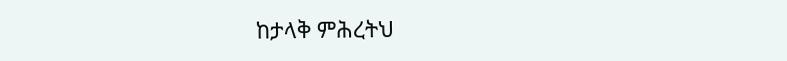ከታላቅ ምሕረትህ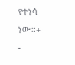የተነሳ ነው።+
-